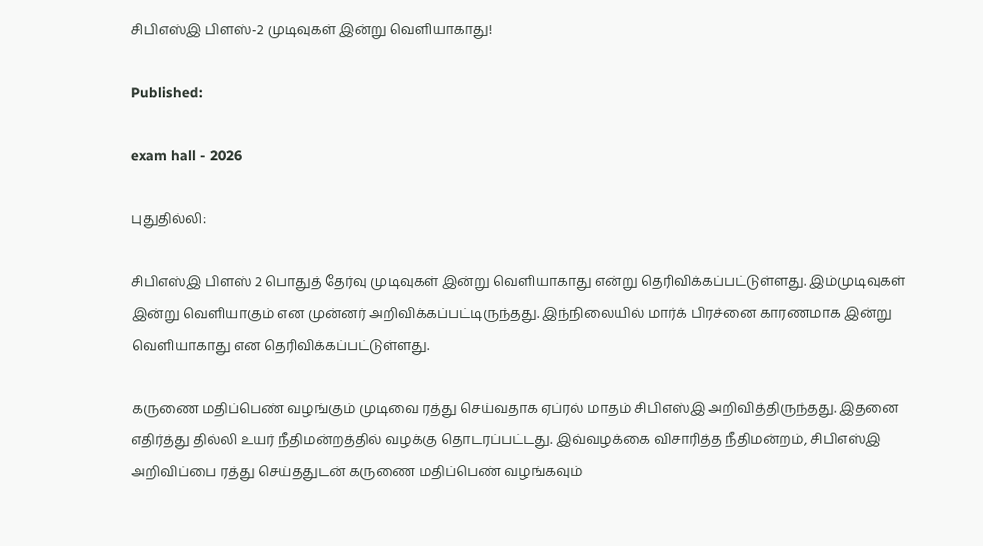சிபிஎஸ்இ பிளஸ்-2 முடிவுகள் இன்று வெளியாகாது!

Published:

exam hall - 2026

புதுதில்லி:

சிபிஎஸ்இ பிளஸ் 2 பொதுத் தேர்வு முடிவுகள் இன்று வெளியாகாது என்று தெரிவிக்கப்பட்டுள்ளது. இம்முடிவுகள் இன்று வெளியாகும் என முன்னர் அறிவிக்கப்பட்டிருந்தது. இந்நிலையில் மார்க் பிரச்னை காரணமாக இன்று வெளியாகாது என தெரிவிக்கப்பட்டுள்ளது.

கருணை மதிப்பெண் வழங்கும் முடிவை ரத்து செய்வதாக ஏப்ரல் மாதம் சிபிஎஸ்இ அறிவித்திருந்தது. இதனை எதிர்த்து தில்லி உயர் நீதிமன்றத்தில் வழக்கு தொடரப்பட்டது. இவ்வழக்கை விசாரித்த நீதிமன்றம், சிபிஎஸ்இ அறிவிப்பை ரத்து செய்ததுடன் கருணை மதிப்பெண் வழங்கவும்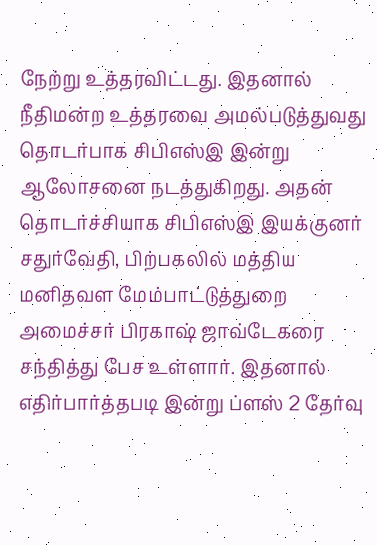நேற்று உத்தரவிட்டது. இதனால் நீதிமன்ற உத்தரவை அமல்படுத்துவது தொடர்பாக சிபிஎஸ்இ இன்று ஆலோசனை நடத்துகிறது. அதன் தொடர்ச்சியாக சிபிஎஸ்இ இயக்குனர் சதுர்வேதி, பிற்பகலில் மத்திய மனிதவள மேம்பாட்டுத்துறை அமைச்சர் பிரகாஷ் ஜாவ்டேகரை சந்தித்து பேச உள்ளார். இதனால் எதிர்பார்த்தபடி இன்று ப்ளஸ் 2 தேர்வு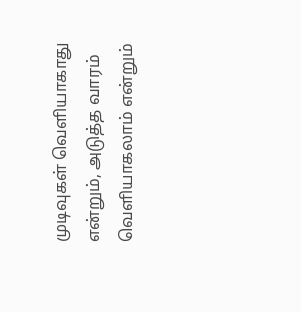முடிவுகள் வெளியாகாது என்றும், அடுத்த வாரம் வெளியாகலாம் என்றும்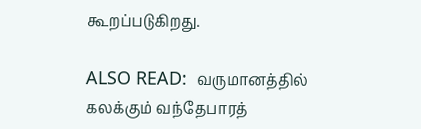கூறப்படுகிறது.

ALSO READ:  வருமானத்தில் கலக்கும் வந்தேபாரத்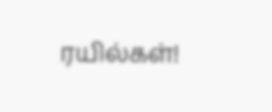ரயில்கள்!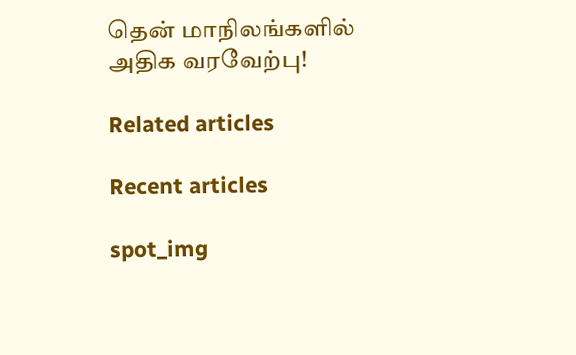தென் மாநிலங்களில் அதிக வரவேற்பு!

Related articles

Recent articles

spot_img